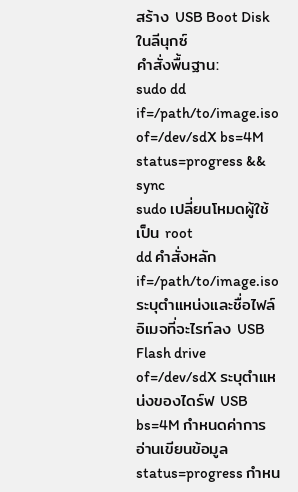สร้าง USB Boot Disk ในลีนุกซ์
คำสั่งพื้นฐาน:
sudo dd if=/path/to/image.iso of=/dev/sdX bs=4M status=progress && sync
sudo เปลี่ยนโหมดผู้ใช้เป็น root
dd คำสั่งหลัก
if=/path/to/image.iso ระบุตำแหน่งและชื่อไฟล์อิเมจที่จะไรท์ลง USB Flash drive
of=/dev/sdX ระบุตำแหน่งของไดร์ฟ USB
bs=4M กำหนดค่าการอ่านเขียนข้อมูล
status=progress กำหน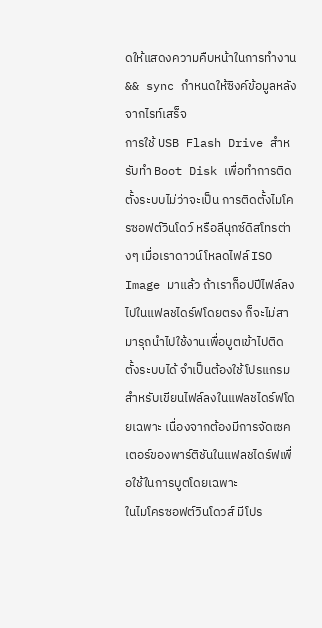ดให้แสดงความคืบหน้าในการทำงาน
&& sync กำหนดให้ซิงค์ข้อมูลหลังจากไรท์เสร็จ
การใช้ USB Flash Drive สำหรับทำ Boot Disk เพื่อทำการติดตั้งระบบไม่ว่าจะเป็น การติดตั้งไมโครซอฟต์วินโดว์ หรือลีนุกซ์ดิสโทรต่างๆ เมื่อเราดาวน์โหลดไฟล์ ISO Image มาแล้ว ถ้าเราก็อปปีไฟล์ลงไปในแฟลชไดร์ฟโดยตรง ก็จะไม่สามารุถนำไปใช้งานเพื่อบูตเข้าไปติดตั้งระบบได้ จำเป็นต้องใช้โปรแกรมสำหรับเขียนไฟล์ลงในแฟลชไดร์ฟโดยเฉพาะ เนื่องจากต้องมีการจัดเซคเตอร์ของพาร์ติชันในแฟลชไดร์ฟเพื่อใช้ในการบูตโดยเฉพาะ
ในไมโครซอฟต์วินโดวส์ มีโปร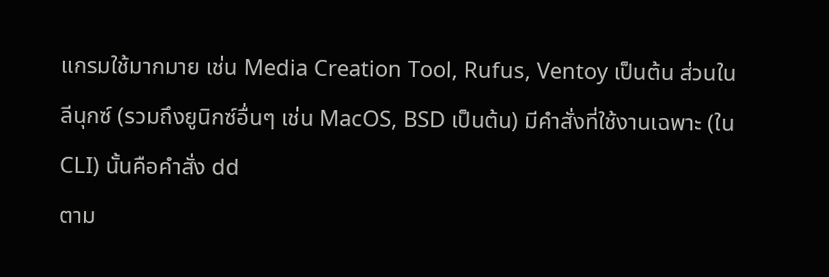แกรมใช้มากมาย เช่น Media Creation Tool, Rufus, Ventoy เป็นต้น ส่วนใน ลีนุกซ์ (รวมถึงยูนิกซ์อื่นๆ เช่น MacOS, BSD เป็นต้น) มีคำสั่งที่ใช้งานเฉพาะ (ใน CLI) นั้นคือคำสั่ง dd
ตาม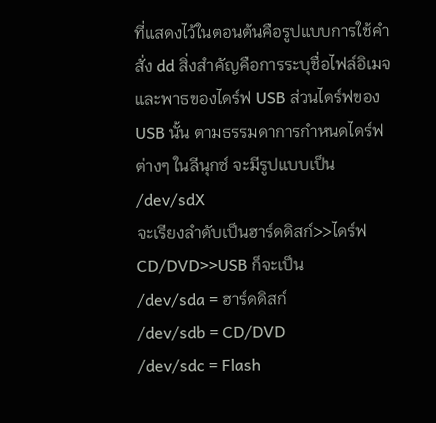ที่แสดงไว้ในตอนต้นคือรูปแบบการใช้คำสั่ง dd สิ่งสำคัญคือการระบุชื่อไฟล์อิเมจ และพาธของไดร์ฟ USB ส่วนไดร์ฟของ USB นั้น ตามธรรมดาการกำหนดไดร์ฟต่างๆ ในลีนุกซ์ จะมีรูปแบบเป็น
/dev/sdX
จะเรียงลำดับเป็นฮาร์ดดิสก์>>ไดร์ฟ CD/DVD>>USB ก็จะเป็น
/dev/sda = ฮาร์ดดิสก์
/dev/sdb = CD/DVD
/dev/sdc = Flash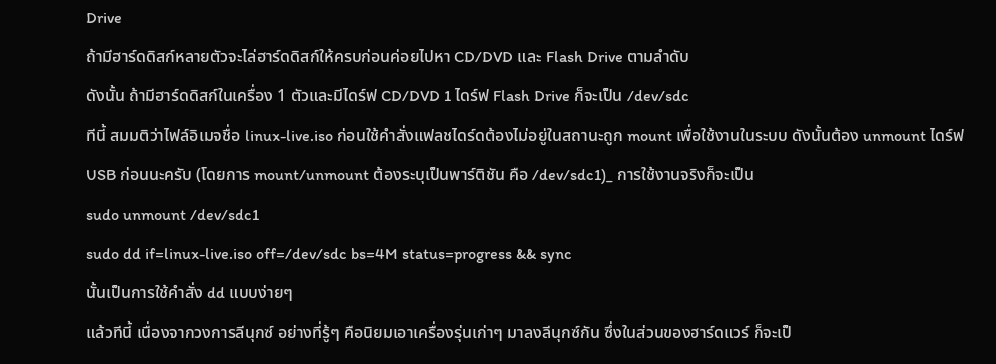Drive
ถ้ามีฮาร์ดดิสก์หลายตัวจะไล่ฮาร์ดดิสก์ให้ครบก่อนค่อยไปหา CD/DVD และ Flash Drive ตามลำดับ
ดังนั้น ถ้ามีฮาร์ดดิสก์ในเครื่อง 1 ตัวและมีไดร์ฟ CD/DVD 1 ไดร์ฟ Flash Drive ก็จะเป็น /dev/sdc
ทีนี้ สมมติว่าไฟล์อิเมจชื่อ linux-live.iso ก่อนใช้คำสั่งแฟลชไดร์ดต้องไม่อยู่ในสถานะถูก mount เพื่อใช้งานในระบบ ดังนั้นต้อง unmount ไดร์ฟ USB ก่อนนะครับ (โดยการ mount/unmount ต้องระบุเป็นพาร์ติชัน คือ /dev/sdc1)_ การใช้งานจริงก็จะเป็น
sudo unmount /dev/sdc1
sudo dd if=linux-live.iso off=/dev/sdc bs=4M status=progress && sync
นั้นเป็นการใช้คำสั่ง dd แบบง่ายๆ
แล้วทีนี้ เนื่องจากวงการลีนุกซ์ อย่างที่รู้ๆ คือนิยมเอาเครื่องรุ่นเก่าๆ มาลงลีนุกซ์กัน ซึ่งในส่วนของฮาร์ดแวร์ ก็จะเป็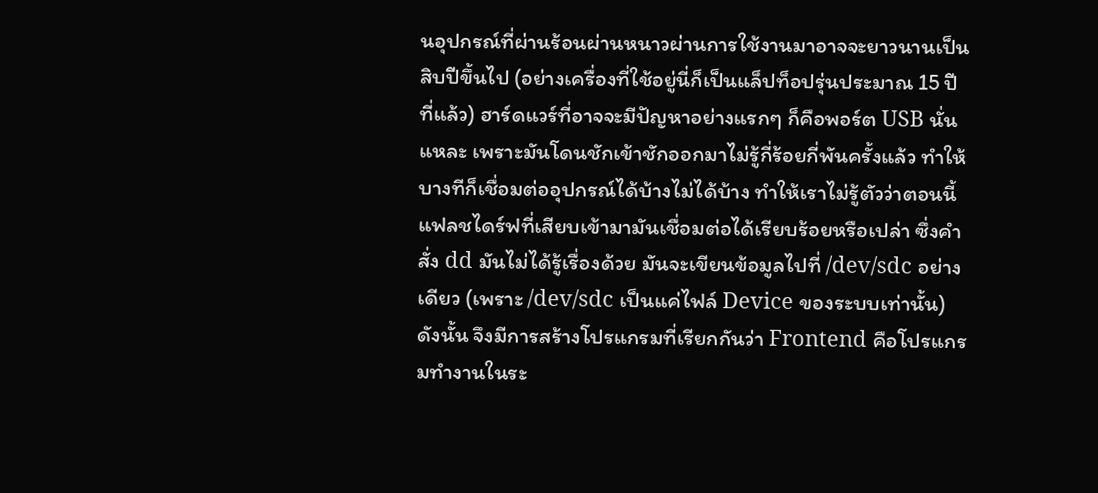นอุปกรณ์ที่ผ่านร้อนผ่านหนาวผ่านการใช้งานมาอาจจะยาวนานเป็นสิบปีขึ้นไป (อย่างเครื่องที่ใช้อยู่นี่ก็เป็นแล็ปท็อปรุ่นประมาณ 15 ปีที่แล้ว) ฮาร์ดแวร์ที่อาจจะมีปัญหาอย่างแรกๆ ก็คือพอร์ต USB นั่นแหละ เพราะมันโดนชักเข้าชักออกมาไม่รู้กี่ร้อยกี่พันครั้งแล้ว ทำให้บางทีก็เชื่อมต่ออุปกรณ์ได้บ้างไม่ได้บ้าง ทำให้เราไม่รู้ตัวว่าตอนนี้แฟลชไดร์ฟที่เสียบเข้ามามันเชื่อมต่อได้เรียบร้อยหรือเปล่า ซึ่งคำสั่ง dd มันไม่ได้รู้เรื่องด้วย มันจะเขียนข้อมูลไปที่ /dev/sdc อย่างเดียว (เพราะ /dev/sdc เป็นแค่ไฟล์ Device ของระบบเท่านั้น) ดังนั้น จึงมีการสร้างโปรแกรมที่เรียกกันว่า Frontend คือโปรแกรมทำงานในระ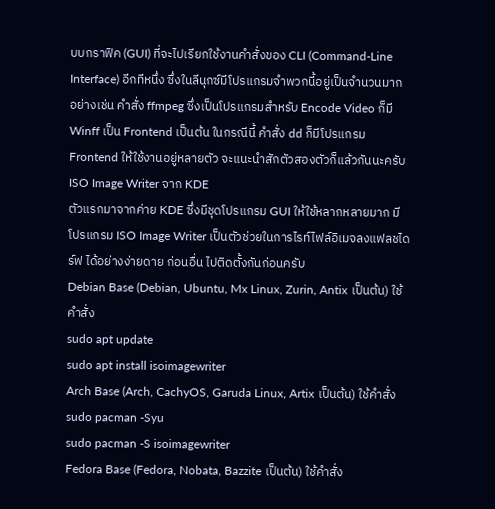บบกราฟิค (GUI) ที่จะไปเรียกใช้งานคำสั่งของ CLI (Command-Line Interface) อีกทีหนึ่ง ซึ่งในลีนุกซ์มีโปรแกรมจำพวกนี้อยู่เป็นจำนวนมาก อย่างเช่น คำสั่ง ffmpeg ซึ่งเป็นโปรแกรมสำหรับ Encode Video ก็มี Winff เป็น Frontend เป็นต้น ในกรณีนี้ คำสั่ง dd ก็มีโปรแกรม Frontend ให้ใช้งานอยู่หลายตัว จะแนะนำสักตัวสองตัวก็แล้วกันนะครับ
ISO Image Writer จาก KDE
ตัวแรกมาจากค่าย KDE ซึ่งมีชุดโปรแกรม GUI ให้ใช้หลากหลายมาก มีโปรแกรม ISO Image Writer เป็นตัวช่วยในการไรท์ไฟล์อิเมจลงแฟลชไดร์ฟ ได้อย่างง่ายดาย ก่อนอื่น ไปติดตั้งกันก่อนครับ
Debian Base (Debian, Ubuntu, Mx Linux, Zurin, Antix เป็นต้น) ใช้คำสั่ง
sudo apt update
sudo apt install isoimagewriter
Arch Base (Arch, CachyOS, Garuda Linux, Artix เป็นต้น) ใช้คำสั่ง
sudo pacman -Syu
sudo pacman -S isoimagewriter
Fedora Base (Fedora, Nobata, Bazzite เป็นต้น) ใช้คำสั่ง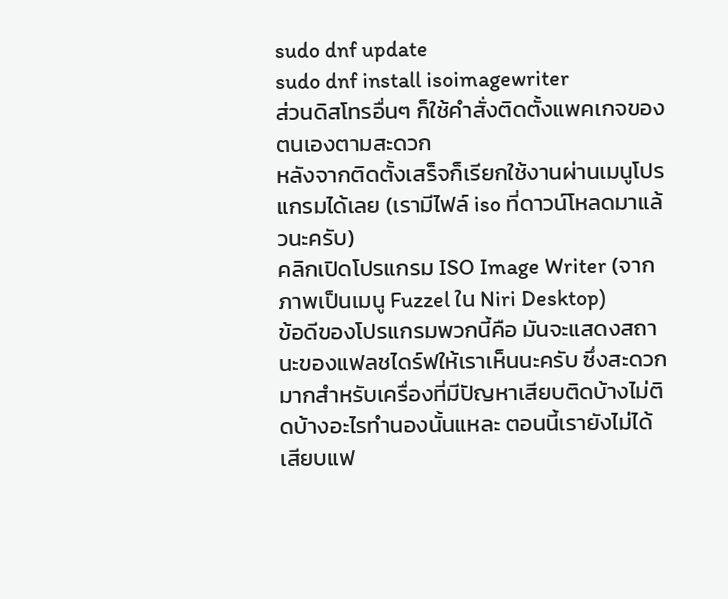sudo dnf update
sudo dnf install isoimagewriter
ส่วนดิสโทรอื่นๆ ก็ใช้คำสั่งติดตั้งแพคเกจของตนเองตามสะดวก
หลังจากติดตั้งเสร็จก็เรียกใช้งานผ่านเมนูโปรแกรมได้เลย (เรามีไฟล์ iso ที่ดาวน์โหลดมาแล้วนะครับ)
คลิกเปิดโปรแกรม ISO Image Writer (จากภาพเป็นเมนู Fuzzel ใน Niri Desktop)
ข้อดีของโปรแกรมพวกนี้คือ มันจะแสดงสถานะของแฟลชไดร์ฟให้เราเห็นนะครับ ซึ่งสะดวกมากสำหรับเครื่องที่มีปัญหาเสียบติดบ้างไม่ติดบ้างอะไรทำนองนั้นแหละ ตอนนี้เรายังไม่ได้เสียบแฟ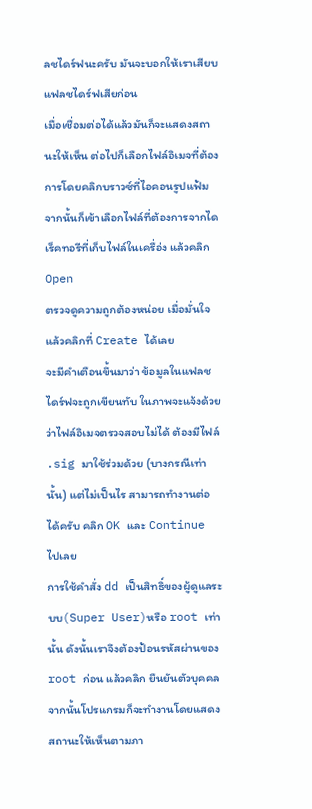ลชไดร์ฟนะครับ มันจะบอกให้เราเสียบแฟลชไดร์ฟเสียก่อน
เมื่อเชื่อมต่อได้แล้วมันก็จะแสดงสถานะให้เห็น ต่อไปก็เลือกไฟล์อิเมจที่ต้องการโดยคลิกบราวซ์ที่ไอคอนรูปแฟ้ม
จากนั้นก็เข้าเลือกไฟล์ที่ต้องการจากไดเร็คทอรีที่เก็บไฟล์ในเครื่อ่ง แล้วคลิก Open
ตรวจดูความถูกต้องหน่อย เมื่อมั่นใจแล้วคลิกที่ Create ได้เลย
จะมีคำเตือนขึ้นมาว่า ข้อมูลในแฟลชไดร์ฟจะถูกเขียนทับ ในภาพจะแจ้งด้วยว่าไฟล์อิเมจตรวจสอบไม่ได้ ต้องมีไฟล์ .sig มาใช้ร่วมด้วย (บางกรณีเท่านั้น) แต่ไม่เป็นไร สามารถทำงานต่อได้ครับ คลิก OK และ Continue ไปเลย
การใช้คำสั่ง dd เป็นสิทธิ์ของผู้ดูแลระบบ(Super User)หรือ root เท่านั้น ดังนั้นเราจึงต้องป้อนรหัสผ่านของ root ก่อน แล้วคลิก ยืนยันตัวบุคคล
จากนั้นโปรแกรมก็จะทำงานโดยแสดงสถานะให้เห็นตามภา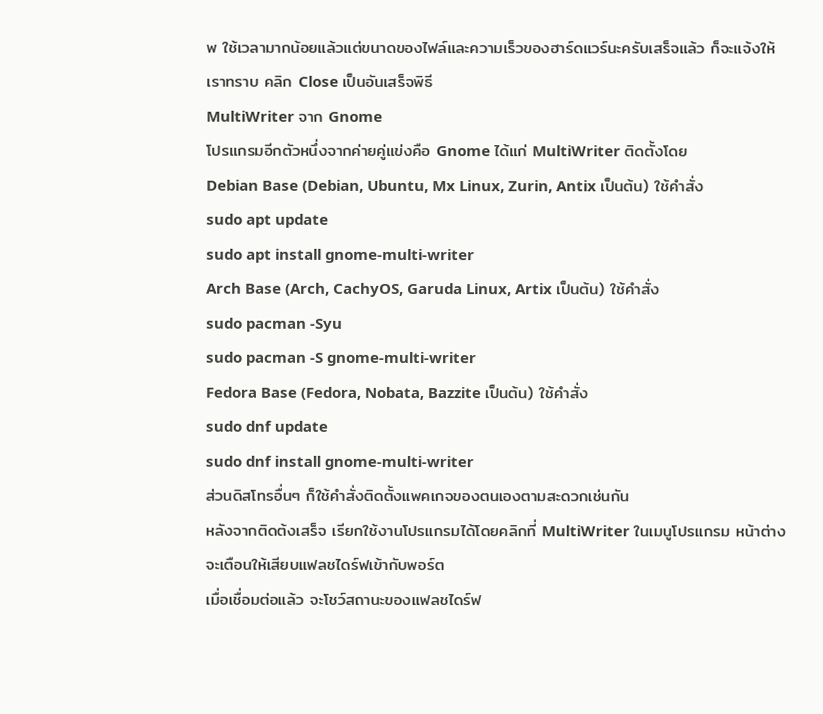พ ใช้เวลามากน้อยแล้วแต่ขนาดของไฟล์และความเร็วของฮาร์ดแวร์นะครับเสร็จแล้ว ก็จะแจ้งให้เราทราบ คลิก Close เป็นอันเสร็จพิธี
MultiWriter จาก Gnome
โปรแกรมอีกตัวหนึ่งจากค่ายคู่แข่งคือ Gnome ได้แก่ MultiWriter ติดตั้งโดย
Debian Base (Debian, Ubuntu, Mx Linux, Zurin, Antix เป็นต้น) ใช้คำสั่ง
sudo apt update
sudo apt install gnome-multi-writer
Arch Base (Arch, CachyOS, Garuda Linux, Artix เป็นต้น) ใช้คำสั่ง
sudo pacman -Syu
sudo pacman -S gnome-multi-writer
Fedora Base (Fedora, Nobata, Bazzite เป็นต้น) ใช้คำสั่ง
sudo dnf update
sudo dnf install gnome-multi-writer
ส่วนดิสโทรอื่นๆ ก็ใช้คำสั่งติดตั้งแพคเกจของตนเองตามสะดวกเช่นกัน
หลังจากติดต้งเสร็จ เรียกใช้งานโปรแกรมได้โดยคลิกที่ MultiWriter ในเมนูโปรแกรม หน้าต่างจะเตือนให้เสียบแฟลชไดร์ฟเข้ากับพอร์ต
เมื่อเชื่อมต่อแล้ว จะโชว์สถานะของแฟลชไดร์ฟ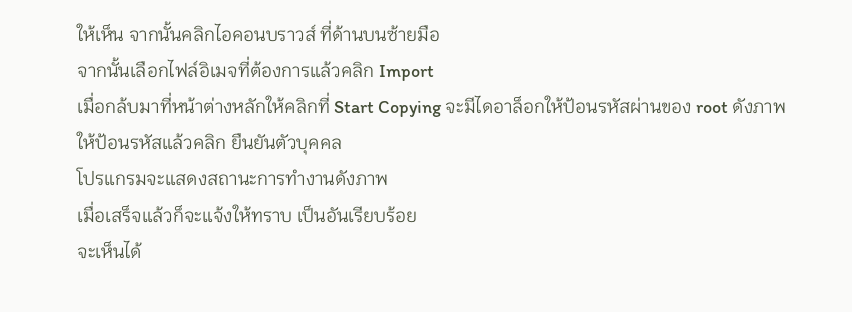ให้เห็น จากนั้นคลิกไอคอนบราวส์ ที่ด้านบนซ้ายมือ
จากนั้นเลือกไฟล์อิเมจที่ต้องการแล้วคลิก Import
เมื่อกล้บมาที่หน้าต่างหลักให้คลิกที่ Start Copying จะมีไดอาล็อกให้ป้อนรหัสผ่านของ root ดังภาพ
ให้ป้อนรหัสแล้วคลิก ยืนยันตัวบุคคล
โปรแกรมจะแสดงสถานะการทำงานดังภาพ
เมื่อเสร็จแล้วก็จะแจ้งให้ทราบ เป็นอันเรียบร้อย
จะเห็นได้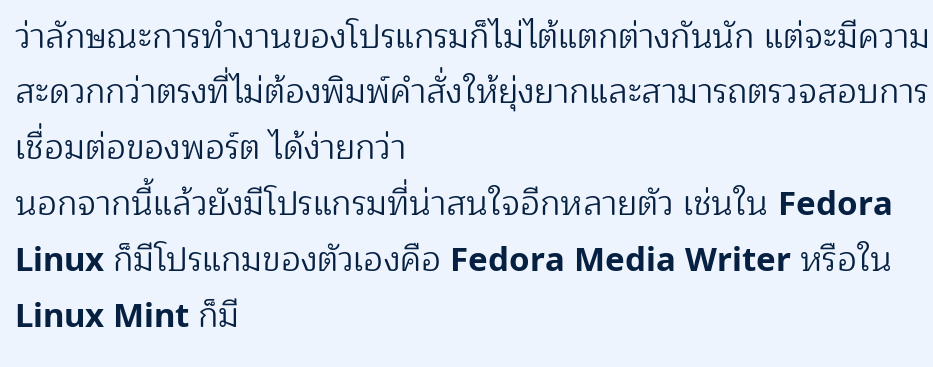ว่าลักษณะการทำงานของโปรแกรมก็ไม่ไต้แตกต่างกันนัก แต่จะมีความสะดวกกว่าตรงที่ไม่ต้องพิมพ์คำสั่งให้ยุ่งยากและสามารถตรวจสอบการเชื่อมต่อของพอร์ต ได้ง่ายกว่า
นอกจากนี้แล้วยังมีโปรแกรมที่น่าสนใจอีกหลายตัว เช่นใน Fedora Linux ก็มีโปรแกมของตัวเองคือ Fedora Media Writer หรือใน Linux Mint ก็มี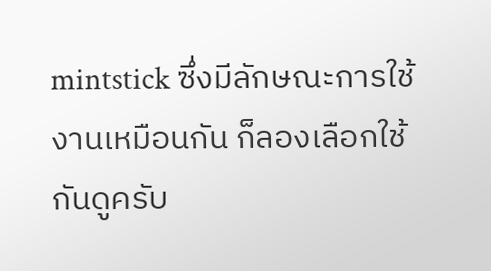mintstick ซึ่งมีลักษณะการใช้งานเหมือนกัน ก็ลองเลือกใช้กันดูครับ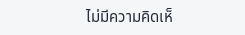ไม่มีความคิดเห็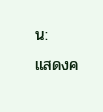น:
แสดงค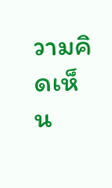วามคิดเห็น